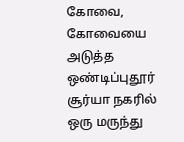கோவை,
கோவையை அடுத்த ஒண்டிப்புதூர் சூர்யா நகரில் ஒரு மருந்து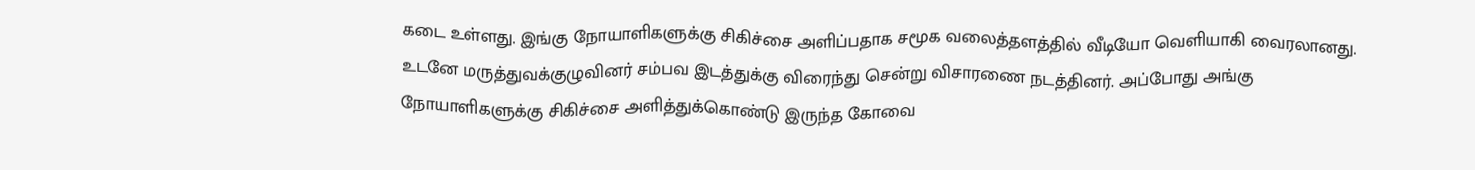கடை உள்ளது. இங்கு நோயாளிகளுக்கு சிகிச்சை அளிப்பதாக சமூக வலைத்தளத்தில் வீடியோ வெளியாகி வைரலானது.
உடனே மருத்துவக்குழுவினர் சம்பவ இடத்துக்கு விரைந்து சென்று விசாரணை நடத்தினர். அப்போது அங்கு நோயாளிகளுக்கு சிகிச்சை அளித்துக்கொண்டு இருந்த கோவை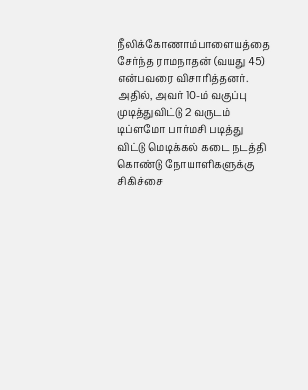நீலிக்கோணாம்பாளையத்தை சேர்ந்த ராமநாதன் (வயது 45) என்பவரை விசாரித்தனர்.
அதில், அவர் 10-ம் வகுப்பு முடித்துவிட்டு 2 வருடம் டிப்ளமோ பார்மசி படித்து விட்டு மெடிக்கல் கடை நடத்தி கொண்டு நோயாளிகளுக்கு சிகிச்சை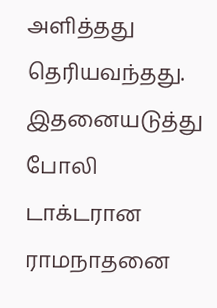அளித்தது தெரியவந்தது. இதனையடுத்து போலி டாக்டரான ராமநாதனை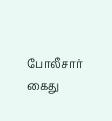போலீசார் கைது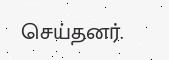செய்தனர்.